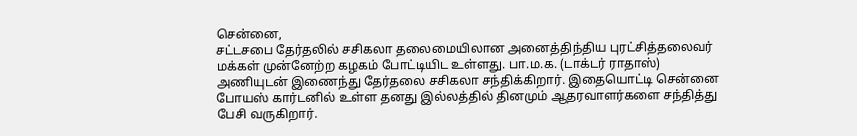சென்னை,
சட்டசபை தேர்தலில் சசிகலா தலைமையிலான அனைத்திந்திய புரட்சித்தலைவர் மக்கள் முன்னேற்ற கழகம் போட்டியிட உள்ளது. பா.ம.க. (டாக்டர் ராதாஸ்) அணியுடன் இணைந்து தேர்தலை சசிகலா சந்திக்கிறார். இதையொட்டி சென்னை போயஸ் கார்டனில் உள்ள தனது இல்லத்தில் தினமும் ஆதரவாளர்களை சந்தித்து பேசி வருகிறார்.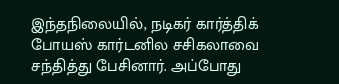இந்தநிலையில், நடிகர் கார்த்திக் போயஸ் கார்டனில சசிகலாவை சந்தித்து பேசினார். அப்போது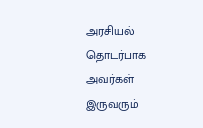அரசியல் தொடர்பாக அவர்கள் இருவரும்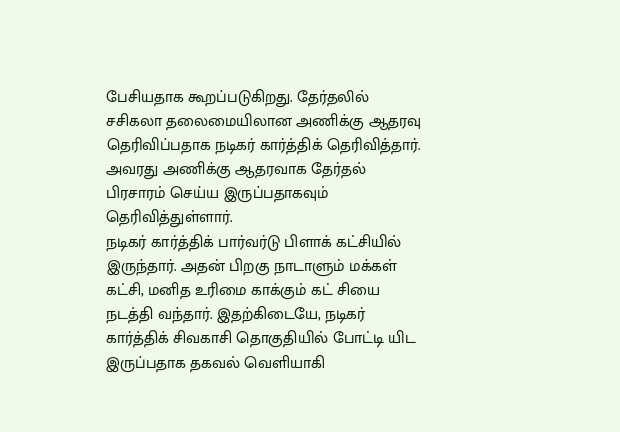பேசியதாக கூறப்படுகிறது. தேர்தலில் சசிகலா தலைமையிலான அணிக்கு ஆதரவு தெரிவிப்பதாக நடிகர் கார்த்திக் தெரிவித்தார். அவரது அணிக்கு ஆதரவாக தேர்தல் பிரசாரம் செய்ய இருப்பதாகவும் தெரிவித்துள்ளார்.
நடிகர் கார்த்திக் பார்வர்டு பிளாக் கட்சியில் இருந்தார். அதன் பிறகு நாடாளும் மக்கள் கட்சி, மனித உரிமை காக்கும் கட் சியை நடத்தி வந்தார். இதற்கிடையே, நடிகர் கார்த்திக் சிவகாசி தொகுதியில் போட்டி யிட இருப்பதாக தகவல் வெளியாகி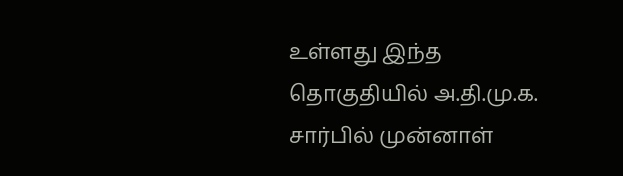உள்ளது இந்த தொகுதியில் அ.தி.மு.க. சார்பில் முன்னாள்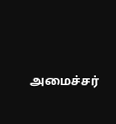அமைச்சர்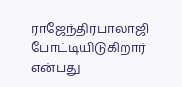ராஜேந்திரபாலாஜி போட்டியிடுகிறார் என்பது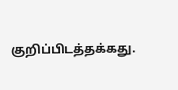குறிப்பிடத்தக்கது.